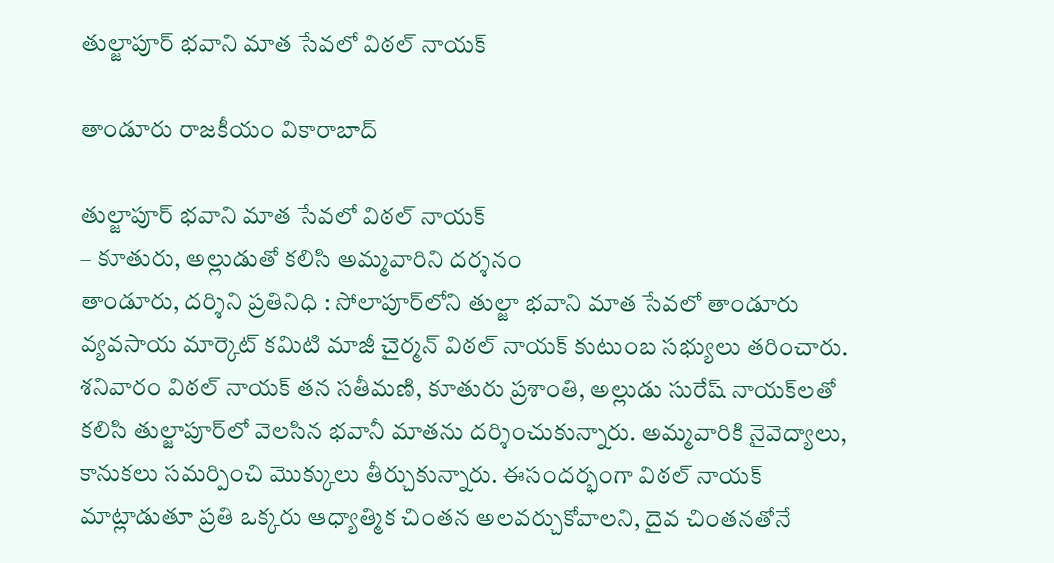తుల్జాపూర్ భవాని మాత సేవలో విఠల్ నాయక్

తాండూరు రాజకీయం వికారాబాద్

తుల్జాపూర్ భవాని మాత సేవలో విఠల్ నాయక్
– కూతురు, అల్లుడుతో కలిసి అమ్మవారిని దర్శనం
తాండూరు, దర్శిని ప్రతినిధి : సోలాపూర్‌లోని తుల్జా భవాని మాత సేవలో తాండూరు వ్యవసాయ మార్కెట్ కమిటి మాజీ చైర్మన్ విఠల్ నాయక్ కుటుంబ సభ్యులు తరించారు. శనివారం విఠల్ నాయక్ తన సతీమణి, కూతురు ప్రశాంతి, అల్లుడు సురేష్‌ నాయక్‌లతో కలిసి తుల్జాపూర్‌లో వెలసిన భవానీ మాతను దర్శించుకున్నారు. అమ్మవారికి నైవెద్యాలు, కానుకలు సమర్పించి మొక్కులు తీర్చుకున్నారు. ఈసందర్భంగా విఠల్ నాయక్ మాట్లాడుతూ ప్రతి ఒక్కరు ఆధ్యాత్మిక చింతన అలవర్చుకోవాలని, దైవ చింతనతోనే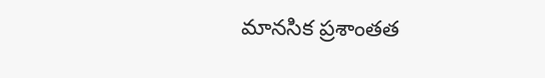మానసిక ప్రశాంతత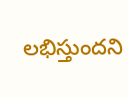లభిస్తుందని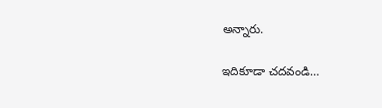అన్నారు.

ఇదికూడా చదవండి…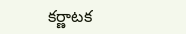కర్ణాటక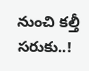నుంచి కల్తీ సరుకు..!